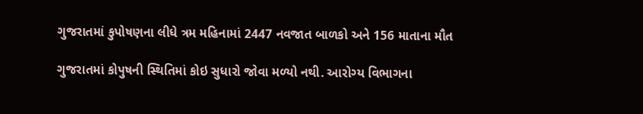ગુજરાતમાં કુપોષણના લીધે ત્રમ મહિનામાં 2447 નવજાત બાળકો અને 156 માતાના મૌત

ગુજરાતમાં કોપુષની સ્થિતિમાં કોઇ સુધારો જોવા મળ્યો નથી. આરોગ્ય વિભાગના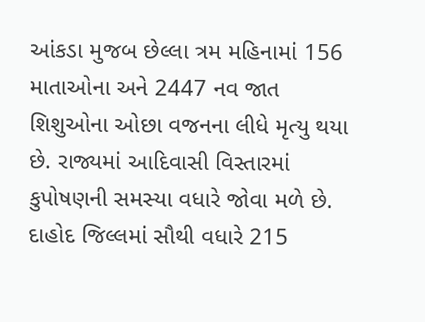આંકડા મુજબ છેલ્લા ત્રમ મહિનામાં 156 માતાઓના અને 2447 નવ જાત શિશુઓના ઓછા વજનના લીધે મૃત્યુ થયા છે. રાજ્યમાં આદિવાસી વિસ્તારમાં કુપોષણની સમસ્યા વધારે જોવા મળે છે. દાહોદ જિલ્લમાં સૌથી વધારે 215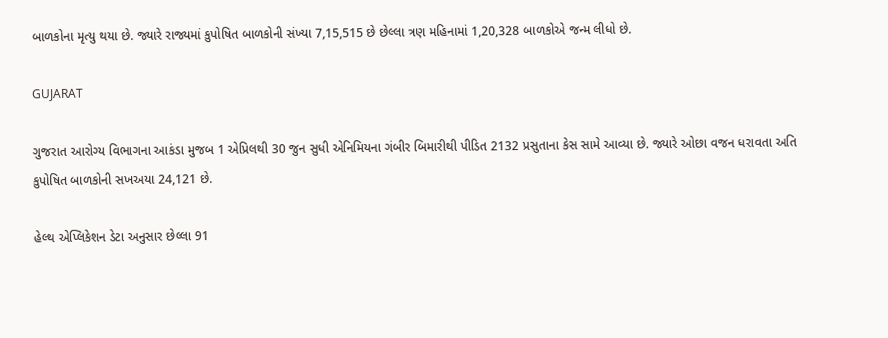બાળકોના મૃત્યુ થયા છે. જ્યારે રાજ્યમાં કુપોષિત બાળકોની સંખ્યા 7,15,515 છે છેલ્લા ત્રણ મહિનામાં 1,20,328 બાળકોએ જન્મ લીધો છે.

GUJARAT

ગુજરાત આરોગ્ય વિભાગના આકંડા મુજબ 1 એપ્રિલથી 30 જુન સુધી એનિમિયના ગંબીર બિમારીથી પીડિત 2132 પ્રસુતાના કેસ સામે આવ્યા છે. જ્યારે ઓછા વજન ધરાવતા અતિ કુપોષિત બાળકોની સખઅયા 24,121 છે.

હેલ્થ એપ્લિકેશન ડેટા અનુસાર છેલ્લા 91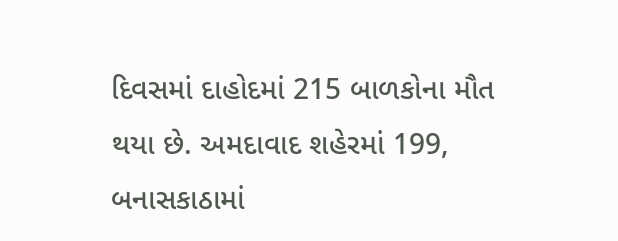દિવસમાં દાહોદમાં 215 બાળકોના મૌત થયા છે. અમદાવાદ શહેરમાં 199, બનાસકાઠામાં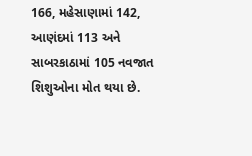166, મહેસાણામાં 142, આણંદમાં 113 અને સાબરકાઠામાં 105 નવજાત શિશુઓના મોત થયા છે.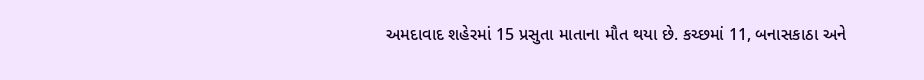અમદાવાદ શહેરમાં 15 પ્રસુતા માતાના મૌત થયા છે. કચ્છમાં 11, બનાસકાઠા અને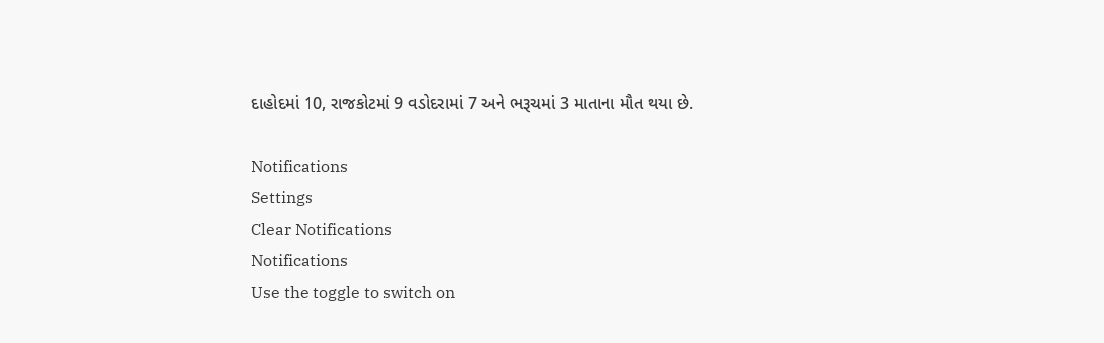દાહોદમાં 10, રાજકોટમાં 9 વડોદરામાં 7 અને ભરૂચમાં 3 માતાના મૌત થયા છે.

Notifications
Settings
Clear Notifications
Notifications
Use the toggle to switch on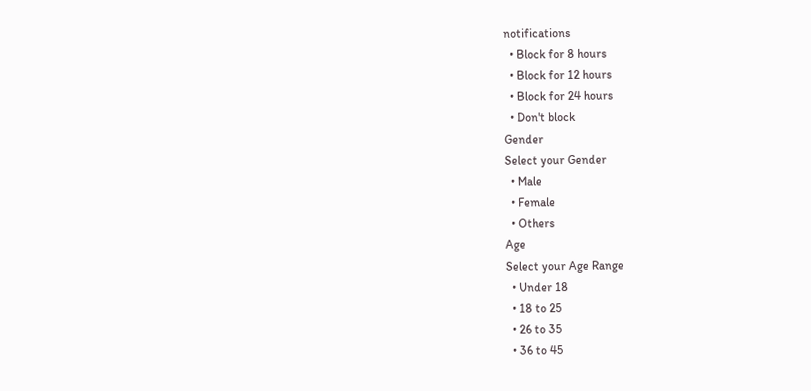notifications
  • Block for 8 hours
  • Block for 12 hours
  • Block for 24 hours
  • Don't block
Gender
Select your Gender
  • Male
  • Female
  • Others
Age
Select your Age Range
  • Under 18
  • 18 to 25
  • 26 to 35
  • 36 to 45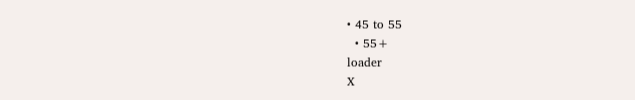• 45 to 55
  • 55+
loader
X